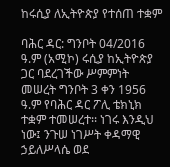ከሩሲያ ለኢትዮጵያ የተሰጠ ተቋም

ባሕር ዳር: ግንቦት 04/2016 ዓ.ም (አሚኮ) ሩሲያ ከኢትዮጵያ ጋር ባደረገችው ሥምምነት መሠረት ግንቦት 3 ቀን 1956 ዓ.ም የባሕር ዳር ፖሊ ቴክኒክ ተቋም ተመሠረተ፡፡ ነገሩ እንዲህ ነው፤ ንጉሠ ነገሥት ቀዳማዊ ኃይለሥላሴ ወደ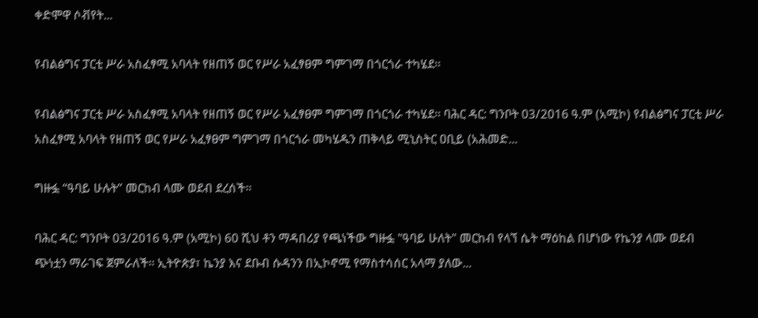ቀድሞዋ ሶቭየት...

የብልፅግና ፓርቲ ሥራ አስፈፃሚ አባላት የዘጠኝ ወር የሥራ አፈፃፀም ግምገማ በጎርጎራ ተካሄደ።

የብልፅግና ፓርቲ ሥራ አስፈፃሚ አባላት የዘጠኝ ወር የሥራ አፈፃፀም ግምገማ በጎርጎራ ተካሄደ። ባሕር ዳር: ግንቦት 03/2016 ዓ.ም (አሚኮ) የብልፅግና ፓርቲ ሥራ አስፈፃሚ አባላት የዘጠኝ ወር የሥራ አፈፃፀም ግምገማ በጎርጎራ መካሄዱን ጠቅላይ ሚኒስትር ዐቢይ (አሕመድ...

ግዙፏ “ዓባይ ሁሉት” መርከብ ላሙ ወደብ ደረሰች።

ባሕር ዳር: ግንቦት 03/2016 ዓ.ም (አሚኮ) 60 ሺህ ቶን ማዳበሪያ የጫነችው ግዙፏ "ዓባይ ሁለት" መርከብ የላኘ ሴት ማዕከል በሆነው የኬንያ ላሙ ወደብ ጭነቷን ማራገፍ ጀምራለች፡፡ ኢትዮጵያ፣ ኬንያ እና ደቡብ ሱዳንን በኢኮኖሚ የማስተሳሰር አላማ ያለው...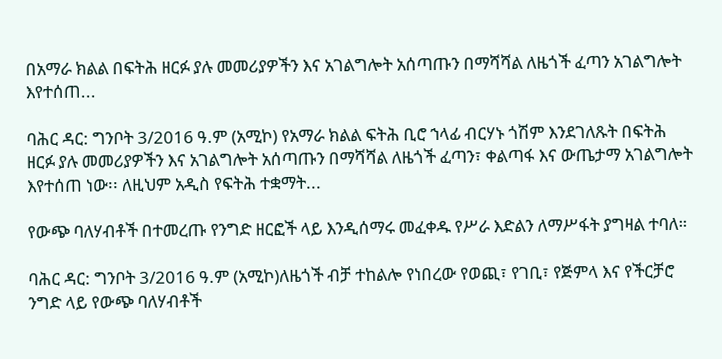በአማራ ክልል በፍትሕ ዘርፉ ያሉ መመሪያዎችን እና አገልግሎት አሰጣጡን በማሻሻል ለዜጎች ፈጣን አገልግሎት እየተሰጠ...

ባሕር ዳር: ግንቦት 3/2016 ዓ.ም (አሚኮ) የአማራ ክልል ፍትሕ ቢሮ ኀላፊ ብርሃኑ ጎሽም እንደገለጹት በፍትሕ ዘርፉ ያሉ መመሪያዎችን እና አገልግሎት አሰጣጡን በማሻሻል ለዜጎች ፈጣን፣ ቀልጣፋ እና ውጤታማ አገልግሎት እየተሰጠ ነው፡፡ ለዚህም አዲስ የፍትሕ ተቋማት...

የውጭ ባለሃብቶች በተመረጡ የንግድ ዘርፎች ላይ እንዲሰማሩ መፈቀዱ የሥራ እድልን ለማሥፋት ያግዛል ተባለ።

ባሕር ዳር: ግንቦት 3/2016 ዓ.ም (አሚኮ)ለዜጎች ብቻ ተከልሎ የነበረው የወጪ፣ የገቢ፣ የጅምላ እና የችርቻሮ ንግድ ላይ የውጭ ባለሃብቶች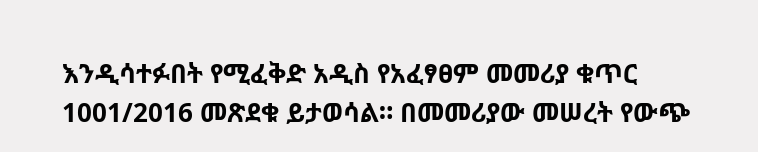እንዲሳተፉበት የሚፈቅድ አዲስ የአፈፃፀም መመሪያ ቁጥር 1001/2016 መጽደቁ ይታወሳል። በመመሪያው መሠረት የውጭ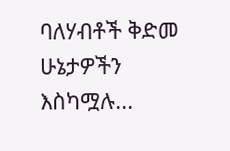ባለሃብቶች ቅድመ ሁኔታዎችን እስካሟሉ...